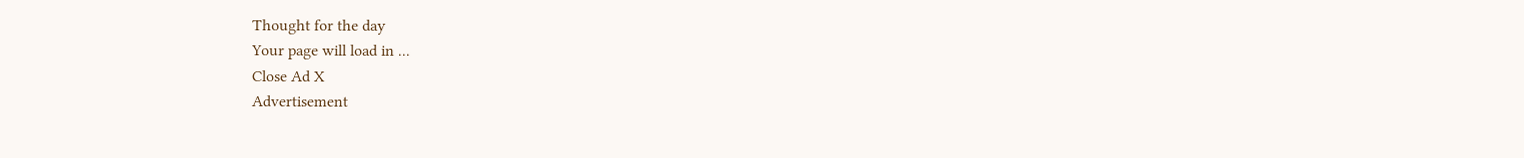Thought for the day
Your page will load in ...
Close Ad X
Advertisement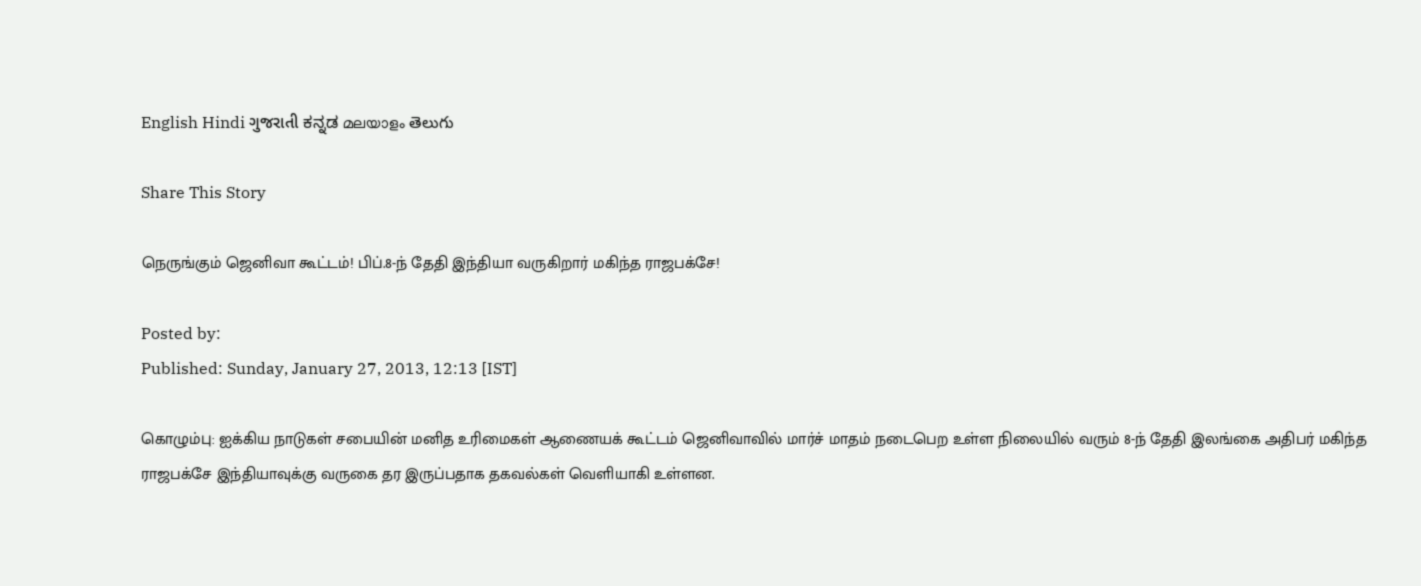English Hindi ગુજરાતી ಕನ್ನಡ മലയാളം తెలుగు

Share This Story

நெருங்கும் ஜெனிவா கூட்டம்! பிப்.8-ந் தேதி இந்தியா வருகிறார் மகிந்த ராஜபக்சே!

Posted by:
Published: Sunday, January 27, 2013, 12:13 [IST]

கொழும்பு: ஐக்கிய நாடுகள் சபையின் மனித உரிமைகள் ஆணையக் கூட்டம் ஜெனிவாவில் மார்ச் மாதம் நடைபெற உள்ள நிலையில் வரும் 8-ந் தேதி இலங்கை அதிபர் மகிந்த ராஜபக்சே இந்தியாவுக்கு வருகை தர இருப்பதாக தகவல்கள் வெளியாகி உள்ளன.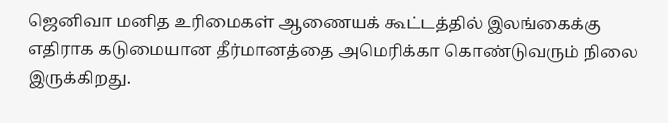ஜெனிவா மனித உரிமைகள் ஆணையக் கூட்டத்தில் இலங்கைக்கு எதிராக கடுமையான தீர்மானத்தை அமெரிக்கா கொண்டுவரும் நிலை இருக்கிறது.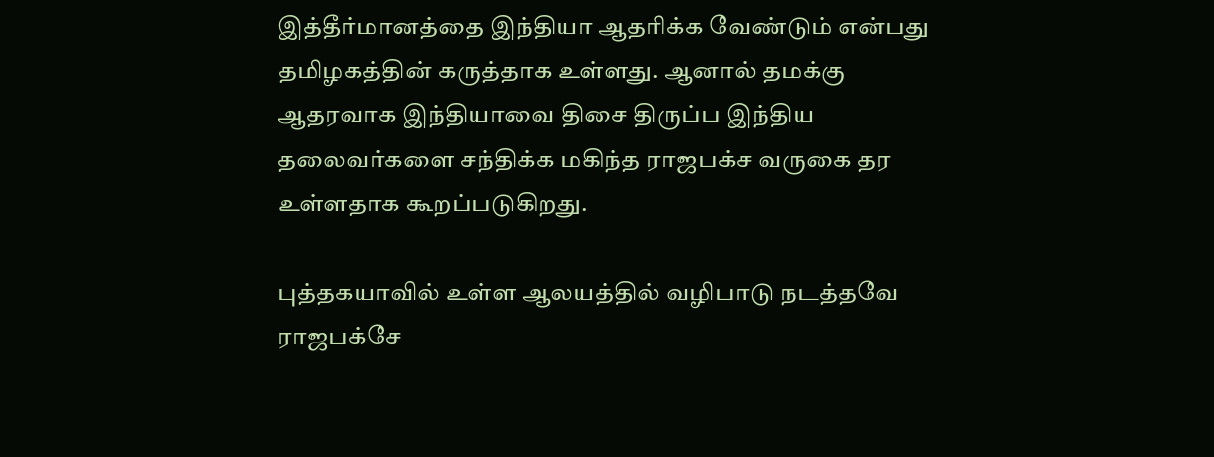இத்தீர்மானத்தை இந்தியா ஆதரிக்க வேண்டும் என்பது தமிழகத்தின் கருத்தாக உள்ளது. ஆனால் தமக்கு ஆதரவாக இந்தியாவை திசை திருப்ப இந்திய தலைவர்களை சந்திக்க மகிந்த ராஜபக்ச வருகை தர உள்ளதாக கூறப்படுகிறது.

புத்தகயாவில் உள்ள ஆலயத்தில் வழிபாடு நடத்தவே ராஜபக்சே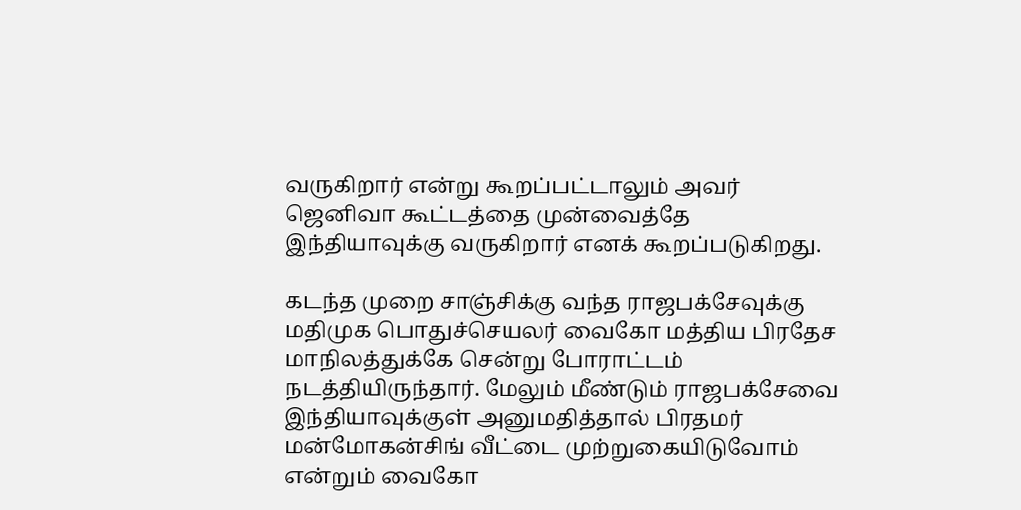வருகிறார் என்று கூறப்பட்டாலும் அவர் ஜெனிவா கூட்டத்தை முன்வைத்தே இந்தியாவுக்கு வருகிறார் எனக் கூறப்படுகிறது.

கடந்த முறை சாஞ்சிக்கு வந்த ராஜபக்சேவுக்கு மதிமுக பொதுச்செயலர் வைகோ மத்திய பிரதேச மாநிலத்துக்கே சென்று போராட்டம் நடத்தியிருந்தார். மேலும் மீண்டும் ராஜபக்சேவை இந்தியாவுக்குள் அனுமதித்தால் பிரதமர் மன்மோகன்சிங் வீட்டை முற்றுகையிடுவோம் என்றும் வைகோ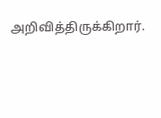அறிவித்திருக்கிறார்.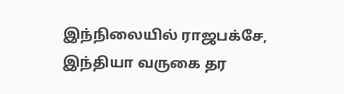இந்நிலையில் ராஜபக்சே, இந்தியா வருகை தர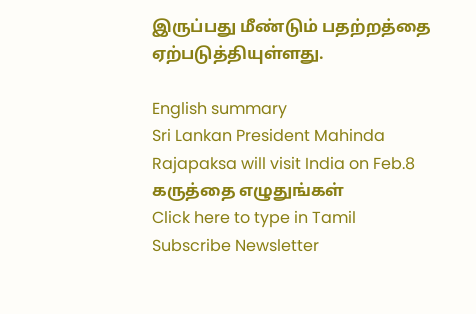இருப்பது மீண்டும் பதற்றத்தை ஏற்படுத்தியுள்ளது.

English summary
Sri Lankan President Mahinda Rajapaksa will visit India on Feb.8
கருத்தை எழுதுங்கள்
Click here to type in Tamil
Subscribe Newsletter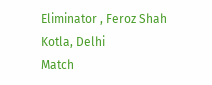Eliminator , Feroz Shah Kotla, Delhi
Match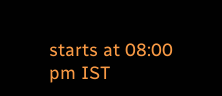starts at 08:00 pm IST